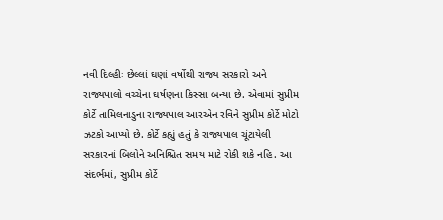નવી દિલ્હીઃ છેલ્લાં ઘણાં વર્ષોથી રાજ્ય સરકારો અને રાજ્યપાલો વચ્ચેના ઘર્ષણના કિસ્સા બન્યા છે. એવામાં સુપ્રીમ કોર્ટે તામિલનાડુના રાજ્યપાલ આરએન રવિને સુપ્રીમ કોર્ટે મોટો ઝટકો આપ્યો છે. કોર્ટે કહ્યું હતું કે રાજ્યપાલ ચૂંટાયેલી સરકારનાં બિલોને અનિશ્ચિત સમય માટે રોકી શકે નહિ. આ સંદર્ભમાં, સુપ્રીમ કોર્ટે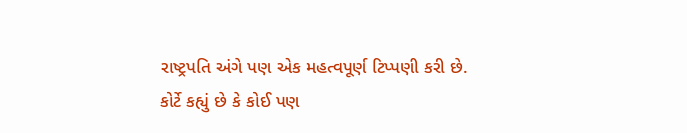રાષ્ટ્રપતિ અંગે પણ એક મહત્વપૂર્ણ ટિપ્પણી કરી છે.
કોર્ટે કહ્યું છે કે કોઈ પણ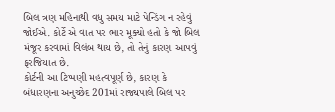બિલ ત્રણ મહિનાથી વધુ સમય માટે પેન્ડિંગ ન રહેવું જોઈએ. કોર્ટે એ વાત પર ભાર મૂક્યો હતો કે જો બિલ મંજૂર કરવામાં વિલંબ થાય છે, તો તેનું કારણ આપવું ફરજિયાત છે.
કોર્ટની આ ટિપ્પણી મહત્વપૂર્ણ છે, કારણ કે બંધારણના અનુચ્છેદ 201માં રાજ્યપાલે બિલ પર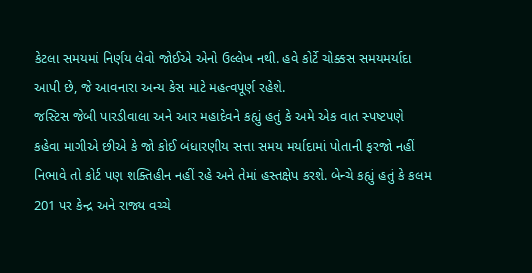કેટલા સમયમાં નિર્ણય લેવો જોઈએ એનો ઉલ્લેખ નથી. હવે કોર્ટે ચોક્કસ સમયમર્યાદા આપી છે, જે આવનારા અન્ય કેસ માટે મહત્વપૂર્ણ રહેશે.
જસ્ટિસ જેબી પારડીવાલા અને આર મહાદેવને કહ્યું હતું કે અમે એક વાત સ્પષ્ટપણે કહેવા માગીએ છીએ કે જો કોઈ બંધારણીય સત્તા સમય મર્યાદામાં પોતાની ફરજો નહીં નિભાવે તો કોર્ટ પણ શક્તિહીન નહીં રહે અને તેમાં હસ્તક્ષેપ કરશે. બેન્ચે કહ્યું હતું કે કલમ 201 પર કેન્દ્ર અને રાજ્ય વચ્ચે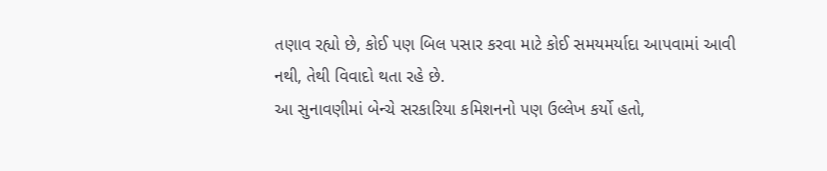તણાવ રહ્યો છે, કોઈ પણ બિલ પસાર કરવા માટે કોઈ સમયમર્યાદા આપવામાં આવી નથી, તેથી વિવાદો થતા રહે છે.
આ સુનાવણીમાં બેન્ચે સરકારિયા કમિશનનો પણ ઉલ્લેખ કર્યો હતો,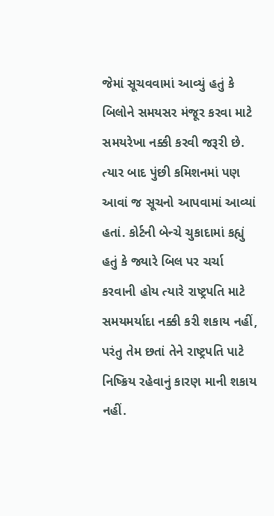જેમાં સૂચવવામાં આવ્યું હતું કે બિલોને સમયસર મંજૂર કરવા માટે સમયરેખા નક્કી કરવી જરૂરી છે. ત્યાર બાદ પુંછી કમિશનમાં પણ આવાં જ સૂચનો આપવામાં આવ્યાં હતાં. કોર્ટની બેન્ચે ચુકાદામાં કહ્યું હતું કે જ્યારે બિલ પર ચર્ચા કરવાની હોય ત્યારે રાષ્ટ્રપતિ માટે સમયમર્યાદા નક્કી કરી શકાય નહીં, પરંતુ તેમ છતાં તેને રાષ્ટ્રપતિ પાટે નિષ્ક્રિય રહેવાનું કારણ માની શકાય નહીં.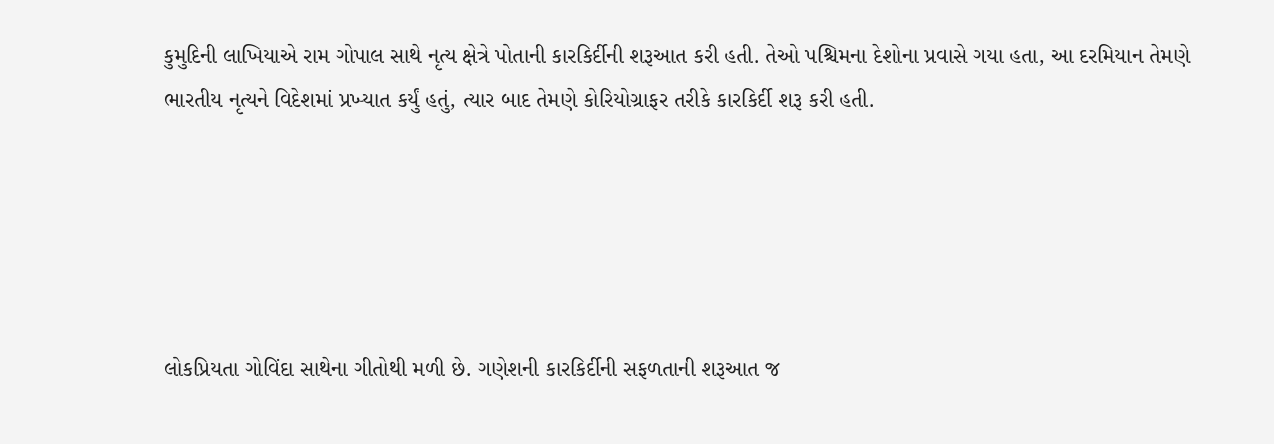કુમુદિની લાખિયાએ રામ ગોપાલ સાથે નૃત્ય ક્ષેત્રે પોતાની કારકિર્દીની શરૂઆત કરી હતી. તેઓ પશ્ચિમના દેશોના પ્રવાસે ગયા હતા, આ દરમિયાન તેમણે ભારતીય નૃત્યને વિદેશમાં પ્રખ્યાત કર્યું હતું, ત્યાર બાદ તેમણે કોરિયોગ્રાફર તરીકે કારકિર્દી શરૂ કરી હતી.





લોકપ્રિયતા ગોવિંદા સાથેના ગીતોથી મળી છે. ગણેશની કારકિર્દીની સફળતાની શરૂઆત જ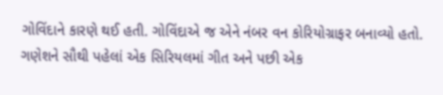ગોવિંદાને કારણે થઈ હતી. ગોવિંદાએ જ એને નંબર વન કોરિયોગ્રાફર બનાવ્યો હતો. ગણેશને સૌથી પહેલાં એક સિરિયલમાં ગીત અને પછી એક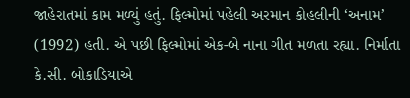જાહેરાતમાં કામ મળ્યું હતું. ફિલ્મોમાં પહેલી અરમાન કોહલીની ‘અનામ’ (1992) હતી. એ પછી ફિલ્મોમાં એક-બે નાના ગીત મળતા રહ્યા. નિર્માતા કે.સી. બોકાડિયાએ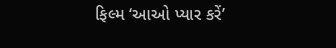ફિલ્મ ‘આઓ પ્યાર કરેં’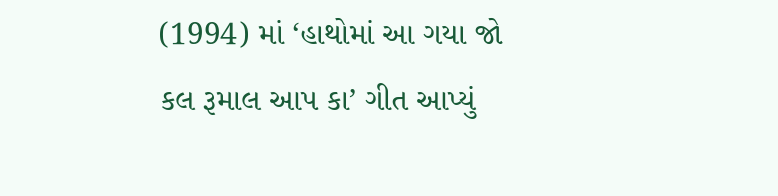(1994) માં ‘હાથોમાં આ ગયા જો કલ રૂમાલ આપ કા’ ગીત આપ્યું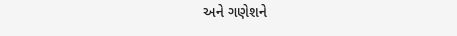અને ગણેશને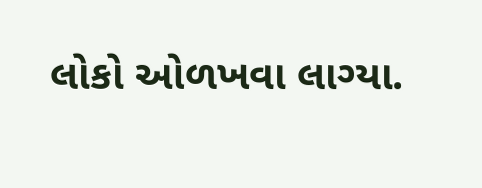લોકો ઓળખવા લાગ્યા.